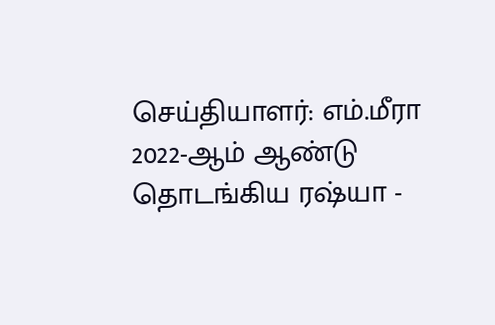செய்தியாளர்: எம்.மீரா
2022-ஆம் ஆண்டு தொடங்கிய ரஷ்யா -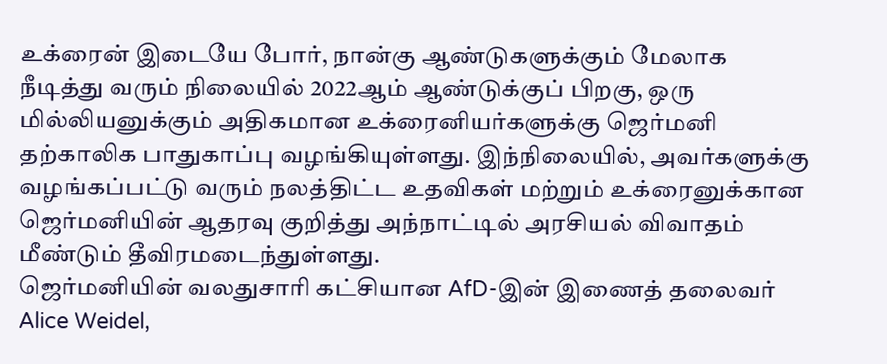உக்ரைன் இடையே போர், நான்கு ஆண்டுகளுக்கும் மேலாக நீடித்து வரும் நிலையில் 2022ஆம் ஆண்டுக்குப் பிறகு, ஒரு மில்லியனுக்கும் அதிகமான உக்ரைனியர்களுக்கு ஜெர்மனி தற்காலிக பாதுகாப்பு வழங்கியுள்ளது. இந்நிலையில், அவர்களுக்கு வழங்கப்பட்டு வரும் நலத்திட்ட உதவிகள் மற்றும் உக்ரைனுக்கான ஜெர்மனியின் ஆதரவு குறித்து அந்நாட்டில் அரசியல் விவாதம் மீண்டும் தீவிரமடைந்துள்ளது.
ஜெர்மனியின் வலதுசாரி கட்சியான AfD-இன் இணைத் தலைவர் Alice Weidel,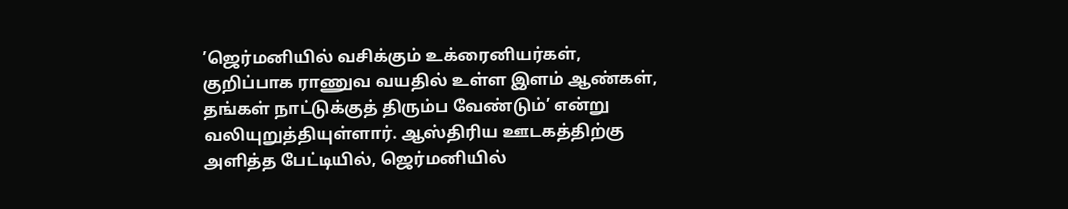’ஜெர்மனியில் வசிக்கும் உக்ரைனியர்கள், குறிப்பாக ராணுவ வயதில் உள்ள இளம் ஆண்கள், தங்கள் நாட்டுக்குத் திரும்ப வேண்டும்’ என்று வலியுறுத்தியுள்ளார். ஆஸ்திரிய ஊடகத்திற்கு அளித்த பேட்டியில், ஜெர்மனியில்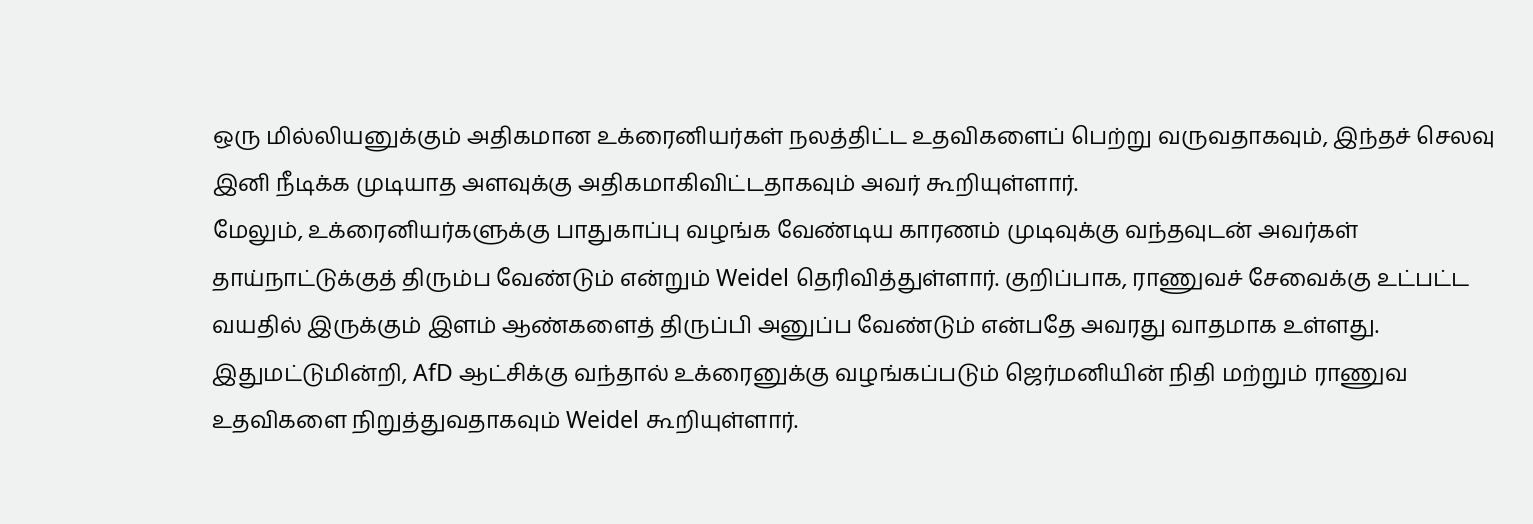ஒரு மில்லியனுக்கும் அதிகமான உக்ரைனியர்கள் நலத்திட்ட உதவிகளைப் பெற்று வருவதாகவும், இந்தச் செலவு இனி நீடிக்க முடியாத அளவுக்கு அதிகமாகிவிட்டதாகவும் அவர் கூறியுள்ளார்.
மேலும், உக்ரைனியர்களுக்கு பாதுகாப்பு வழங்க வேண்டிய காரணம் முடிவுக்கு வந்தவுடன் அவர்கள் தாய்நாட்டுக்குத் திரும்ப வேண்டும் என்றும் Weidel தெரிவித்துள்ளார். குறிப்பாக, ராணுவச் சேவைக்கு உட்பட்ட வயதில் இருக்கும் இளம் ஆண்களைத் திருப்பி அனுப்ப வேண்டும் என்பதே அவரது வாதமாக உள்ளது.
இதுமட்டுமின்றி, AfD ஆட்சிக்கு வந்தால் உக்ரைனுக்கு வழங்கப்படும் ஜெர்மனியின் நிதி மற்றும் ராணுவ உதவிகளை நிறுத்துவதாகவும் Weidel கூறியுள்ளார்.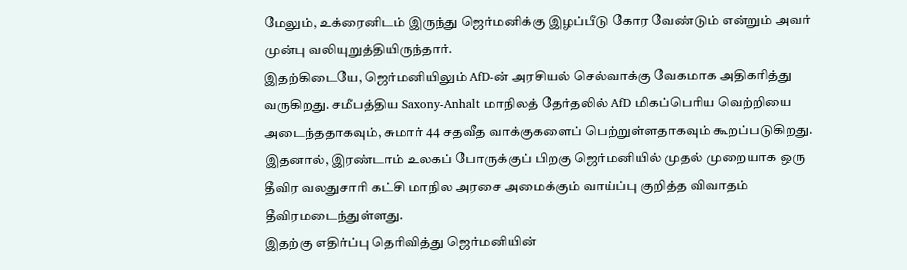மேலும், உக்ரைனிடம் இருந்து ஜெர்மனிக்கு இழப்பீடு கோர வேண்டும் என்றும் அவர் முன்பு வலியுறுத்தியிருந்தார்.
இதற்கிடையே, ஜெர்மனியிலும் AfD-ன் அரசியல் செல்வாக்கு வேகமாக அதிகரித்து வருகிறது. சமீபத்திய Saxony-Anhalt மாநிலத் தேர்தலில் AfD மிகப்பெரிய வெற்றியை அடைந்ததாகவும், சுமார் 44 சதவீத வாக்குகளைப் பெற்றுள்ளதாகவும் கூறப்படுகிறது. இதனால், இரண்டாம் உலகப் போருக்குப் பிறகு ஜெர்மனியில் முதல் முறையாக ஒரு தீவிர வலதுசாரி கட்சி மாநில அரசை அமைக்கும் வாய்ப்பு குறித்த விவாதம் தீவிரமடைந்துள்ளது.
இதற்கு எதிர்ப்பு தெரிவித்து ஜெர்மனியின்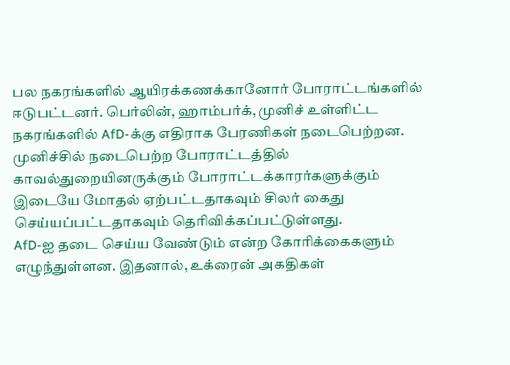பல நகரங்களில் ஆயிரக்கணக்கானோர் போராட்டங்களில் ஈடுபட்டனர். பெர்லின், ஹாம்பர்க், முனிச் உள்ளிட்ட நகரங்களில் AfD-க்கு எதிராக பேரணிகள் நடைபெற்றன. முனிச்சில் நடைபெற்ற போராட்டத்தில் காவல்துறையினருக்கும் போராட்டக்காரர்களுக்கும் இடையே மோதல் ஏற்பட்டதாகவும் சிலர் கைது செய்யப்பட்டதாகவும் தெரிவிக்கப்பட்டுள்ளது.
AfD-ஐ தடை செய்ய வேண்டும் என்ற கோரிக்கைகளும் எழுந்துள்ளன. இதனால், உக்ரைன் அகதிகள்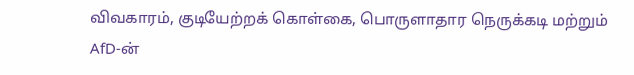விவகாரம், குடியேற்றக் கொள்கை, பொருளாதார நெருக்கடி மற்றும் AfD-ன்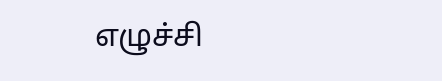எழுச்சி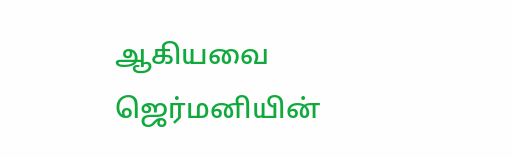ஆகியவை ஜெர்மனியின்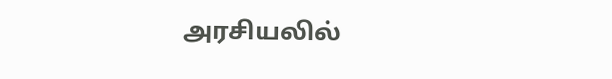அரசியலில்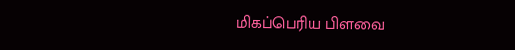மிகப்பெரிய பிளவை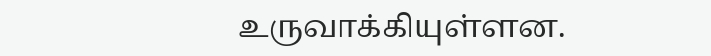உருவாக்கியுள்ளன.